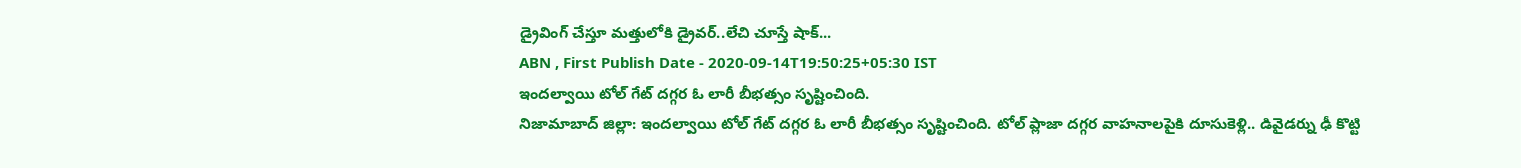డ్రైవింగ్ చేస్తూ మత్తులోకి డ్రైవర్..లేచి చూస్తే షాక్...
ABN , First Publish Date - 2020-09-14T19:50:25+05:30 IST
ఇందల్వాయి టోల్ గేట్ దగ్గర ఓ లారీ బీభత్సం సృష్టించింది.
నిజామాబాద్ జిల్లా: ఇందల్వాయి టోల్ గేట్ దగ్గర ఓ లారీ బీభత్సం సృష్టించింది. టోల్ ప్లాజా దగ్గర వాహనాలపైకి దూసుకెళ్లి.. డివైడర్ను ఢీ కొట్టి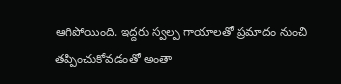ఆగిపోయింది. ఇద్దరు స్వల్ప గాయాలతో ప్రమాదం నుంచి తప్పించుకోవడంతో అంతా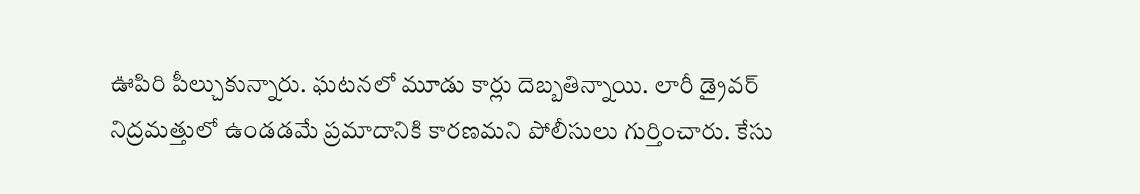ఊపిరి పీల్చుకున్నారు. ఘటనలో మూడు కార్లు దెబ్బతిన్నాయి. లారీ డ్రైవర్ నిద్రమత్తులో ఉండడమే ప్రమాదానికి కారణమని పోలీసులు గుర్తించారు. కేసు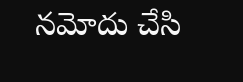నమోదు చేసి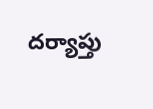దర్యాప్తు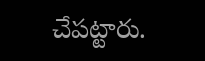చేపట్టారు.